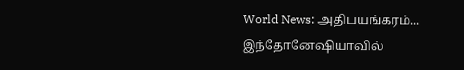World News: அதிபயங்கரம்... இந்தோனேஷியாவில்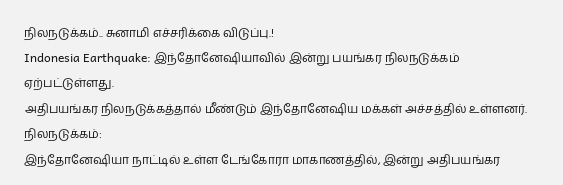நிலநடுக்கம்.. சுனாமி எச்சரிக்கை விடுப்பு.!
Indonesia Earthquake: இந்தோனேஷியாவில் இன்று பயங்கர நிலநடுக்கம் ஏற்பட்டுள்ளது.
அதிபயங்கர நிலநடுக்கத்தால் மீண்டும் இந்தோனேஷிய மக்கள் அச்சத்தில் உள்ளனர்.
நிலநடுக்கம்:
இந்தோனேஷியா நாட்டில் உள்ள டேங்கோரா மாகாணத்தில், இன்று அதிபயங்கர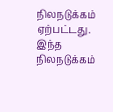நிலநடுக்கம் ஏற்பட்டது. இந்த நிலநடுக்கம்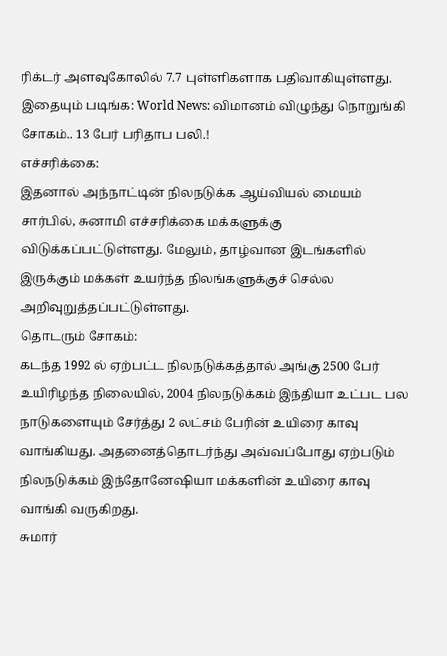ரிக்டர் அளவுகோலில் 7.7 புள்ளிகளாக பதிவாகியுள்ளது.
இதையும் படிங்க: World News: விமானம் விழுந்து நொறுங்கி சோகம்.. 13 பேர் பரிதாப பலி.!
எச்சரிக்கை:
இதனால் அந்நாட்டின் நிலநடுக்க ஆய்வியல் மையம் சார்பில், சுனாமி எச்சரிக்கை மக்களுக்கு விடுக்கப்பட்டுள்ளது. மேலும், தாழ்வான இடங்களில் இருக்கும் மக்கள் உயர்ந்த நிலங்களுக்குச் செல்ல அறிவுறுத்தப்பட்டுள்ளது.
தொடரும் சோகம்:
கடந்த 1992 ல் ஏற்பட்ட நிலநடுக்கத்தால் அங்கு 2500 பேர் உயிரிழந்த நிலையில், 2004 நிலநடுக்கம் இந்தியா உட்பட பல நாடுகளையும் சேர்த்து 2 லட்சம் பேரின் உயிரை காவு வாங்கியது. அதனைத்தொடர்ந்து அவ்வப்போது ஏற்படும் நிலநடுக்கம் இந்தோனேஷியா மக்களின் உயிரை காவு வாங்கி வருகிறது.
சுமார்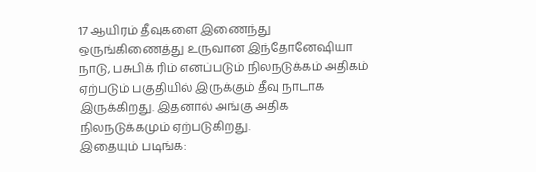17 ஆயிரம் தீவுகளை இணைந்து ஒருங்கிணைத்து உருவான இந்தோனேஷியா நாடு, பசுபிக் ரிம் எனப்படும் நிலநடுக்கம் அதிகம் ஏற்படும் பகுதியில் இருக்கும் தீவு நாடாக இருக்கிறது. இதனால் அங்கு அதிக நிலநடுக்கமும் ஏற்படுகிறது.
இதையும் படிங்க: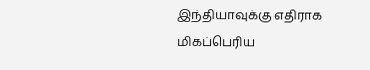இந்தியாவுக்கு எதிராக மிகப்பெரிய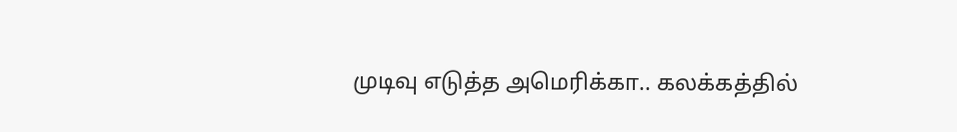முடிவு எடுத்த அமெரிக்கா.. கலக்கத்தில்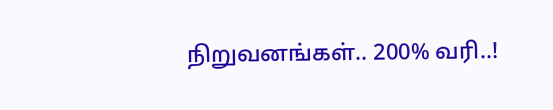நிறுவனங்கள்.. 200% வரி..!